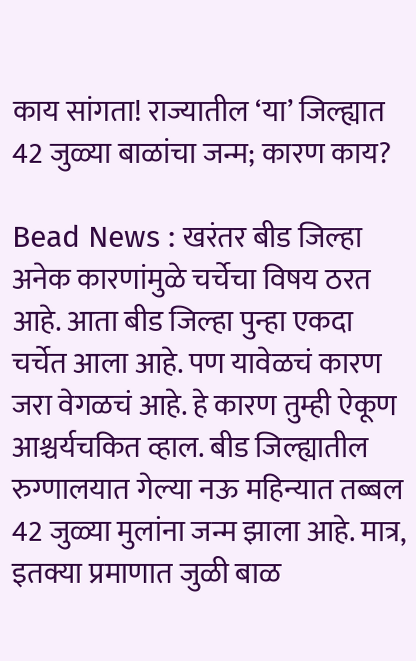काय सांगता! राज्यातील ‘या’ जिल्ह्यात 42 जुळ्या बाळांचा जन्म; कारण काय?

Bead News : खरंतर बीड जिल्हा अनेक कारणांमुळे चर्चेचा विषय ठरत आहे. आता बीड जिल्हा पुन्हा एकदा चर्चेत आला आहे. पण यावेळचं कारण जरा वेगळचं आहे. हे कारण तुम्ही ऐकूण आश्चर्यचकित व्हाल. बीड जिल्ह्यातील रुग्णालयात गेल्या नऊ महिन्यात तब्बल 42 जुळ्या मुलांना जन्म झाला आहे. मात्र, इतक्या प्रमाणात जुळी बाळ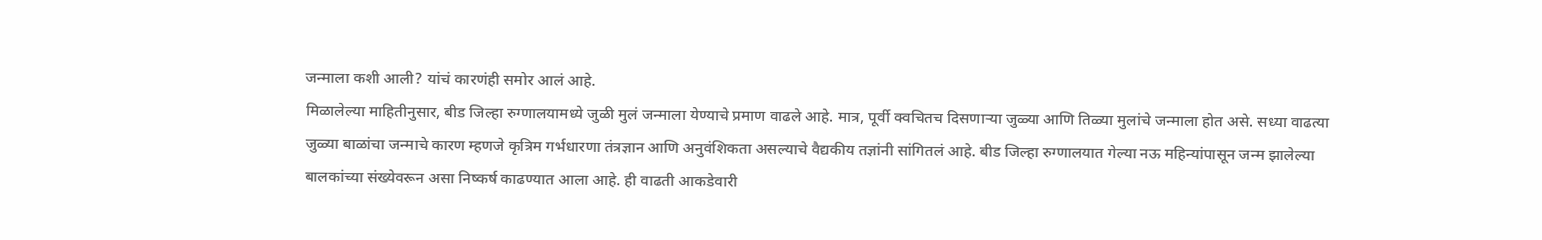जन्माला कशी आली? यांचं कारणंही समोर आलं आहे.
मिळालेल्या माहितीनुसार, बीड जिल्हा रुग्णालयामध्ये जुळी मुलं जन्माला येण्याचे प्रमाण वाढले आहे. मात्र, पूर्वी क्वचितच दिसणाऱ्या जुळ्या आणि तिळ्या मुलांचे जन्माला होत असे. सध्या वाढत्या जुळ्या बाळांचा जन्माचे कारण म्हणजे कृत्रिम गर्भधारणा तंत्रज्ञान आणि अनुवंशिकता असल्याचे वैद्यकीय तज्ञांनी सांगितलं आहे. बीड जिल्हा रुग्णालयात गेल्या नऊ महिन्यांपासून जन्म झालेल्या बालकांच्या संख्येवरून असा निष्कर्ष काढण्यात आला आहे. ही वाढती आकडेवारी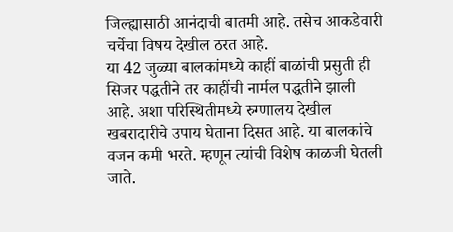जिल्ह्यासाठी आनंदाची बातमी आहे. तसेच आकडेवारी चर्चेचा विषय देखील ठरत आहे.
या 42 जुळ्या बालकांमध्ये काहीं बाळांची प्रसुती ही सिजर पद्धतीने तर काहींची नार्मल पद्धतीने झाली आहे. अशा परिस्थितीमध्ये रुग्णालय देखील खबरादारीचे उपाय घेताना दिसत आहे. या बालकांचे वजन कमी भरते. म्हणून त्यांची विशेष काळजी घेतली जाते.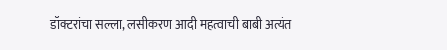डॉक्टरांचा सल्ला, लसीकरण आदी महत्वाची बाबी अत्यंत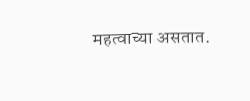महत्वाच्या असतात.